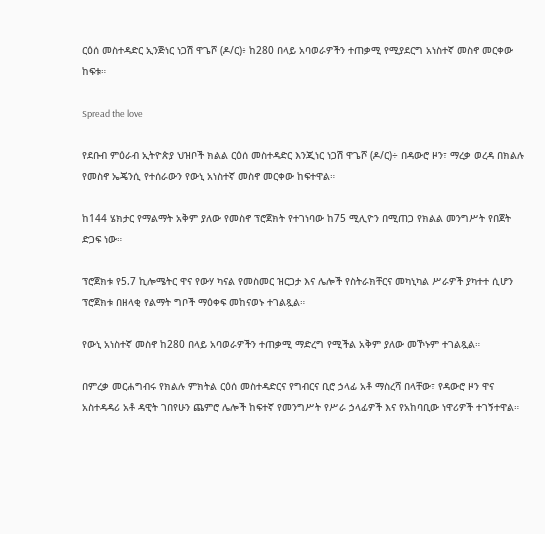ርዕሰ መስተዳድር ኢንጅነር ነጋሽ ዋጌሾ (ዶ/ር)፥ ከ280 በላይ አባወራዎችን ተጠቃሚ የሚያደርግ አነስተኛ መስኖ መርቀው ከፍቱ።

Spread the love

የደቡብ ምዕራብ ኢትዮጵያ ህዝቦች ክልል ርዕሰ መስተዳድር እንጂነር ነጋሽ ዋጌሾ (ዶ/ር)÷ በዳውሮ ዞን፣ ማረቃ ወረዳ በክልሉ የመስኖ ኤጄንሲ የተሰራውን የውኒ አነስተኛ መስኖ መርቀው ከፍተዋል።

ከ144 ሄክታር የማልማት አቅም ያለው የመስኖ ፕሮጀክት የተገነባው ከ75 ሚሊዮን በሚጠጋ የክልል መንግሥት የበጀት ድጋፍ ነው።

ፕሮጀክቱ የ5.7 ኪሎሜትር ዋና የውሃ ካናል የመስመር ዝርጋታ እና ሌሎች የስትራክቸርና መካኒካል ሥራዎች ያካተተ ሲሆን ፕሮጀክቱ በዘላቂ የልማት ግቦች ማዕቀፍ መከናወኑ ተገልጿል።

የውኒ አነስተኛ መስኖ ከ280 በላይ አባወራዎችን ተጠቃሚ ማድረግ የሚችል አቅም ያለው መኾኑም ተገልጿል።

በምረቃ መርሐግብሩ የክልሉ ምክትል ርዕሰ መስተዳድርና የግብርና ቢሮ ኃላፊ አቶ ማስረሻ በላቸው፣ የዳውሮ ዞን ዋና አስተዳዳሪ አቶ ዳዊት ገበየሁን ጨምሮ ሌሎች ከፍተኛ የመንግሥት የሥራ ኃላፊዎች እና የአከባቢው ነዋሪዎች ተገኝተዋል።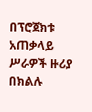በፕሮጀክቱ አጠቃላይ ሥራዎች ዙሪያ በክልሉ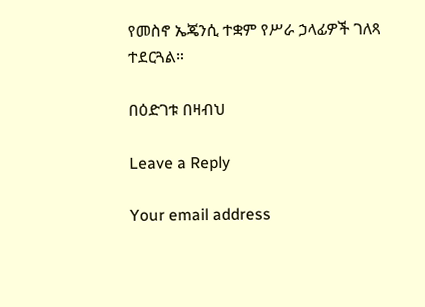የመስኖ ኤጄንሲ ተቋም የሥራ ኃላፊዎች ገለጻ ተደርጓል።

በዕድገቱ በዛብህ

Leave a Reply

Your email address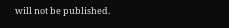will not be published.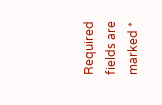Required fields are marked *